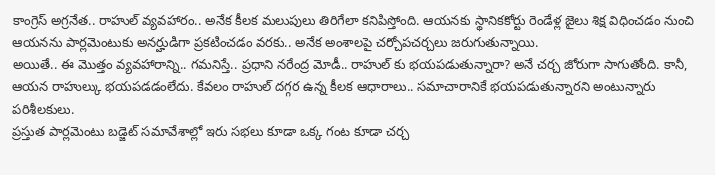కాంగ్రెస్ అగ్రనేత.. రాహుల్ వ్యవహారం.. అనేక కీలక మలుపులు తిరిగేలా కనిపిస్తోంది. ఆయనకు స్థానికకోర్టు రెండేళ్ల జైలు శిక్ష విధించడం నుంచి ఆయనను పార్లమెంటుకు అనర్హుడిగా ప్రకటించడం వరకు.. అనేక అంశాలపై చర్చోపచర్చలు జరుగుతున్నాయి.
అయితే.. ఈ మొత్తం వ్యవహారాన్ని.. గమనిస్తే.. ప్రధాని నరేంద్ర మోడీ.. రాహుల్ కు భయపడుతున్నారా? అనే చర్చ జోరుగా సాగుతోంది. కానీ, ఆయన రాహుల్కు భయపడడంలేదు. కేవలం రాహుల్ దగ్గర ఉన్న కీలక ఆధారాలు.. సమాచారానికే భయపడుతున్నారని అంటున్నారు పరిశీలకులు.
ప్రస్తుత పార్లమెంటు బడ్జెట్ సమావేశాల్లో ఇరు సభలు కూడా ఒక్క గంట కూడా చర్చ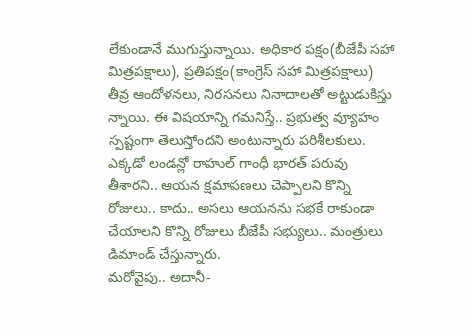లేకుండానే ముగుస్తున్నాయి. అధికార పక్షం(బీజేపీ సహా మిత్రపక్షాలు), ప్రతిపక్షం(కాంగ్రెస్ సహా మిత్రపక్షాలు) తీవ్ర ఆందోళనలు, నిరసనలు నినాదాలతో అట్టుడుకిస్తు న్నాయి. ఈ విషయాన్ని గమనిస్తే.. ప్రభుత్వ వ్యూహం స్పష్టంగా తెలుస్తోందని అంటున్నారు పరిశీలకులు. ఎక్కడో లండన్లో రాహుల్ గాంధీ భారత్ పరువు తీశారని.. ఆయన క్షమాపణలు చెప్పాలని కొన్ని రోజులు.. కాదు.. అసలు ఆయనను సభకే రాకుండా చేయాలని కొన్ని రోజులు బీజేపీ సభ్యులు.. మంత్రులు డిమాండ్ చేస్తున్నారు.
మరోవైపు.. అదానీ-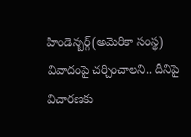హిండెన్బర్గ్(అమెరికా సంస్థ) వివాదంపై చర్చించాలని.. దీనిపై విచారణకు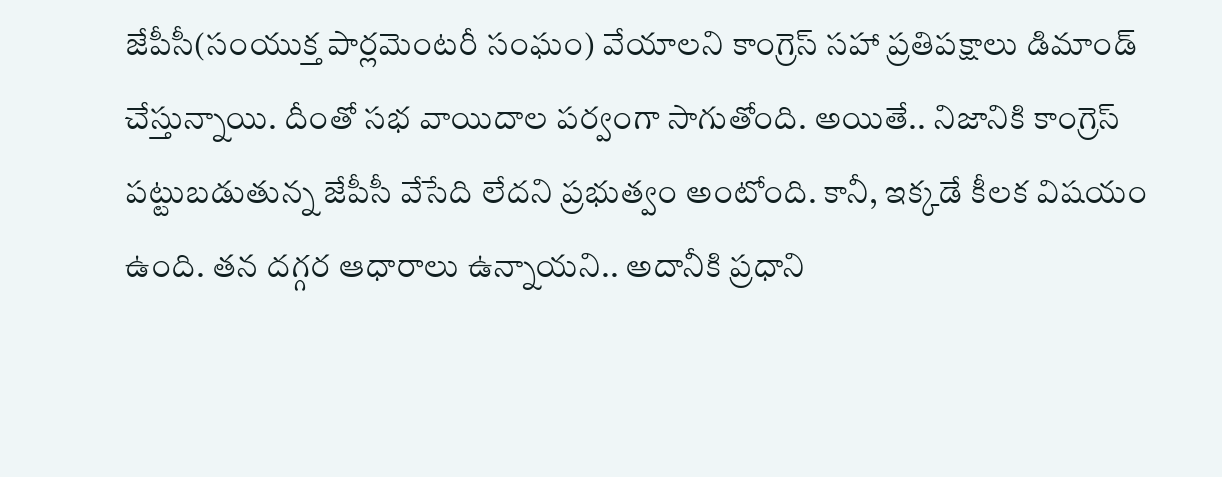జేపీసీ(సంయుక్త పార్లమెంటరీ సంఘం) వేయాలని కాంగ్రెస్ సహా ప్రతిపక్షాలు డిమాండ్ చేస్తున్నాయి. దీంతో సభ వాయిదాల పర్వంగా సాగుతోంది. అయితే.. నిజానికి కాంగ్రెస్ పట్టుబడుతున్న జేపీసీ వేసేది లేదని ప్రభుత్వం అంటోంది. కానీ, ఇక్కడే కీలక విషయం ఉంది. తన దగ్గర ఆధారాలు ఉన్నాయని.. అదానీకి ప్రధాని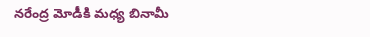నరేంద్ర మోడీకి మధ్య బినామీ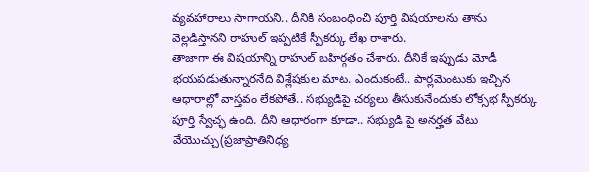వ్యవహారాలు సాగాయని.. దీనికి సంబంధించి పూర్తి విషయాలను తాను వెల్లడిస్తానని రాహుల్ ఇప్పటికే స్పీకర్కు లేఖ రాశారు.
తాజాగా ఈ విషయాన్ని రాహుల్ బహిర్గతం చేశారు. దీనికే ఇప్పుడు మోడీ భయపడుతున్నారనేది విశ్లేషకుల మాట. ఎందుకంటే.. పార్లమెంటుకు ఇచ్చిన ఆధారాల్లో వాస్తవం లేకపోతే.. సభ్యుడిపై చర్యలు తీసుకునేందుకు లోక్సభ స్పీకర్కు పూర్తి స్వేచ్ఛ ఉంది. దీని ఆధారంగా కూడా.. సభ్యుడి పై అనర్హత వేటు వేయొచ్చు(ప్రజాప్రాతినిధ్య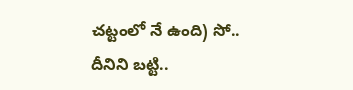చట్టంలో నే ఉంది) సో.. దీనిని బట్టి..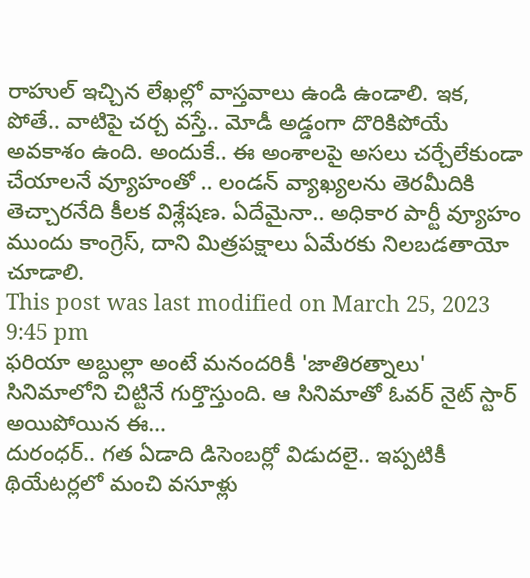రాహుల్ ఇచ్చిన లేఖల్లో వాస్తవాలు ఉండి ఉండాలి. ఇక, పోతే.. వాటిపై చర్చ వస్తే.. మోడీ అడ్డంగా దొరికిపోయే అవకాశం ఉంది. అందుకే.. ఈ అంశాలపై అసలు చర్చేలేకుండా చేయాలనే వ్యూహంతో .. లండన్ వ్యాఖ్యలను తెరమీదికి తెచ్చారనేది కీలక విశ్లేషణ. ఏదేమైనా.. అధికార పార్టీ వ్యూహం ముందు కాంగ్రెస్, దాని మిత్రపక్షాలు ఏమేరకు నిలబడతాయో చూడాలి.
This post was last modified on March 25, 2023 9:45 pm
ఫరియా అబ్దుల్లా అంటే మనందరికీ 'జాతిరత్నాలు' సినిమాలోని చిట్టినే గుర్తొస్తుంది. ఆ సినిమాతో ఓవర్ నైట్ స్టార్ అయిపోయిన ఈ…
దురంధర్.. గత ఏడాది డిసెంబర్లో విడుదలై.. ఇప్పటికీ థియేటర్లలో మంచి వసూళ్లు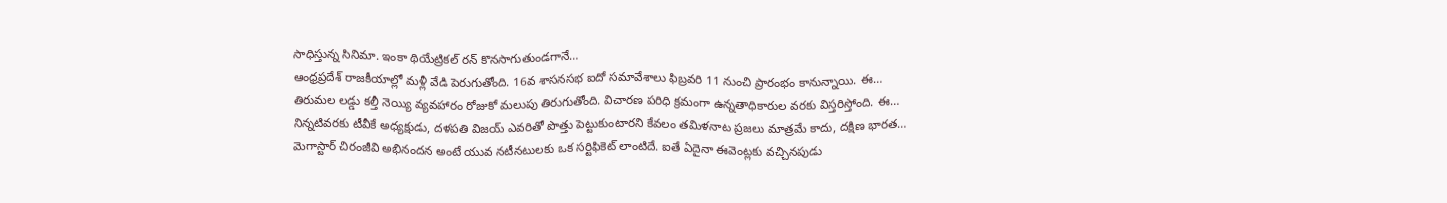సాధిస్తున్న సినిమా. ఇంకా థియేట్రికల్ రన్ కొనసాగుతుండగానే…
ఆంధ్రప్రదేశ్ రాజకీయాల్లో మళ్లీ వేడి పెరుగుతోంది. 16వ శాసనసభ ఐదో సమావేశాలు ఫిబ్రవరి 11 నుంచి ప్రారంభం కానున్నాయి. ఈ…
తిరుమల లడ్డు కల్తీ నెయ్యి వ్యవహారం రోజుకో మలుపు తిరుగుతోంది. విచారణ పరిధి క్రమంగా ఉన్నతాధికారుల వరకు విస్తరిస్తోంది. ఈ…
నిన్నటివరకు టీవీకే అధ్యక్షుడు, దళపతి విజయ్ ఎవరితో పొత్తు పెట్టుకుంటారని కేవలం తమిళనాట ప్రజలు మాత్రమే కాదు, దక్షిణ భారత…
మెగాస్టార్ చిరంజీవి అభినందన అంటే యువ నటీనటులకు ఒక సర్టిఫికెట్ లాంటిదే. ఐతే ఏదైనా ఈవెంట్లకు వచ్చినపుడు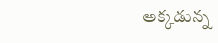అక్కడున్న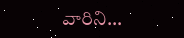వారిని…